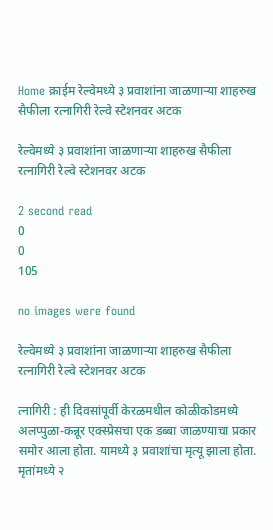Home क्राईम रेल्वेमध्ये ३ प्रवाशांना जाळणाऱ्या शाहरुख सैफीला रत्नागिरी रेल्वे स्टेशनवर अटक

रेल्वेमध्ये ३ प्रवाशांना जाळणाऱ्या शाहरुख सैफीला रत्नागिरी रेल्वे स्टेशनवर अटक

2 second read
0
0
105

no images were found

रेल्वेमध्ये ३ प्रवाशांना जाळणाऱ्या शाहरुख सैफीला रत्नागिरी रेल्वे स्टेशनवर अटक

त्नागिरी : ही दिवसांपूर्वी केरळमधील कोळीकोडमध्ये अलप्पुळा-कन्नूर एक्स्प्रेसचा एक डब्बा जाळण्याचा प्रकार समोर आला होता. यामध्ये ३ प्रवाशांचा मृत्यू झाला होता. मृतांमध्ये २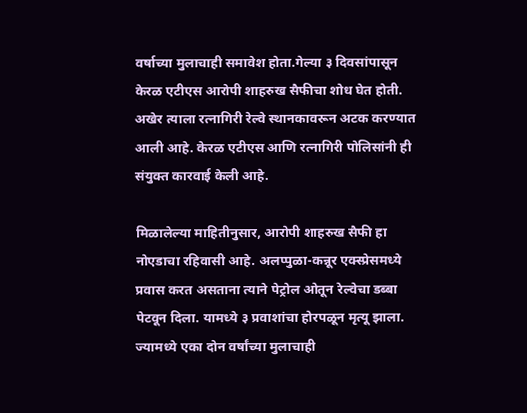वर्षाच्या मुलाचाही समावेश होता.गेल्या ३ दिवसांपासून केरळ एटीएस आरोपी शाहरुख सैफीचा शोध घेत होती. अखेर त्याला रत्नागिरी रेल्वे स्थानकावरून अटक करण्यात आली आहे. केरळ एटीएस आणि रत्नागिरी पोलिसांनी ही संयुक्त कारवाई केली आहे.

मिळालेल्या माहितीनुसार, आरोपी शाहरुख सैफी हा नोएडाचा रहिवासी आहे. अलप्पुळा-कन्नूर एक्स्प्रेसमध्ये प्रवास करत असताना त्याने पेट्रोल ओतून रेल्वेचा डब्बा पेटवून दिला. यामध्ये ३ प्रवाशांचा होरपळून मृत्यू झाला. ज्यामध्ये एका दोन वर्षांच्या मुलाचाही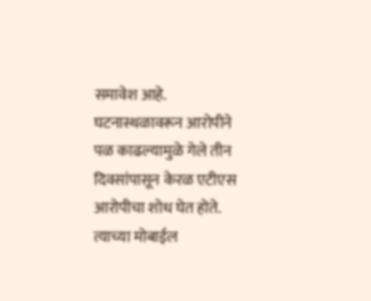समावेश आहे.  घटनास्थळावरून आरोपीने पळ काढल्यामुळे गेले तीन दिवसांपासून केरळ एटीएस आरोपीचा शोध घेत होते. त्याच्या मोबाईल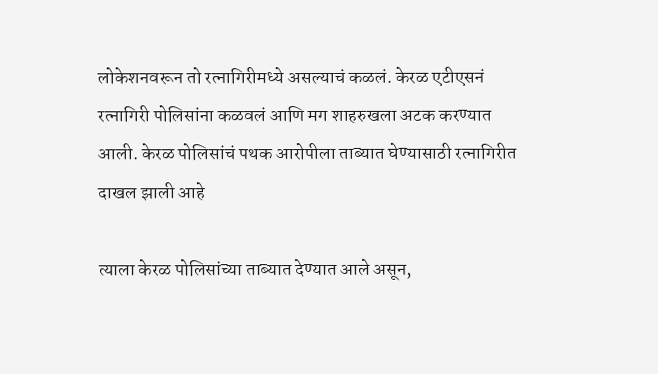लोकेशनवरून तो रत्नागिरीमध्ये असल्याचं कळलं. केरळ एटीएसनं रत्नागिरी पोलिसांना कळवलं आणि मग शाहरुखला अटक करण्यात आली. केरळ पोलिसांचं पथक आरोपीला ताब्यात घेण्यासाठी रत्नागिरीत दाखल झाली आहे

त्याला केरळ पोलिसांच्या ताब्यात देण्यात आले असून,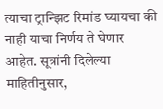त्याचा ट्रान्झिट रिमांड घ्यायचा की नाही याचा निर्णय ते घेणार आहेत. सूत्रांनी दिलेल्या माहितीनुसार,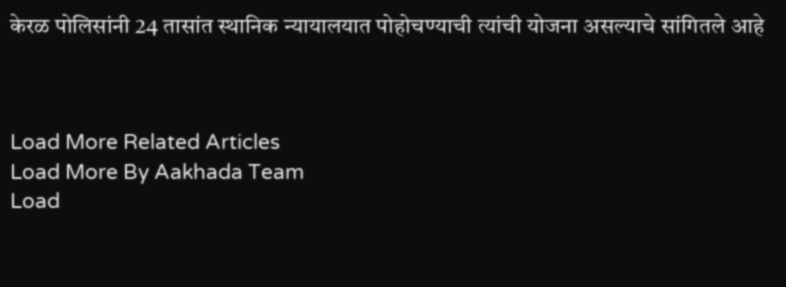केरळ पोलिसांनी 24 तासांत स्थानिक न्यायालयात पोहोचण्याची त्यांची योजना असल्याचे सांगितले आहे



Load More Related Articles
Load More By Aakhada Team
Load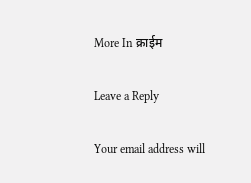More In क्राईम

Leave a Reply

Your email address will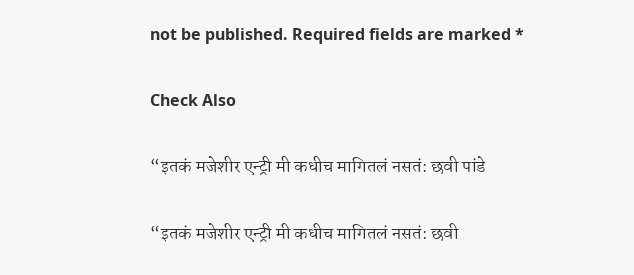not be published. Required fields are marked *

Check Also

“इतकं मजेशीर एन्ट्री मी कधीच मागितलं नसतं: छवी पांडे

“इतकं मजेशीर एन्ट्री मी कधीच मागितलं नसतं: छवी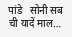पांडे   सोनी सब ची यादें माल…